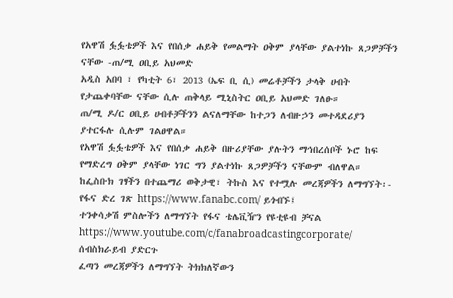የአዋሽ ፏፏቴዎች እና የበሰቃ ሐይቅ የመልማት ዐቅም ያላቸው ያልተነኩ ጸጋዎቻችን ናቸው -ጠ/ሚ ዐቢይ አህመድ
አዲስ አበባ ፣ የካቲት 6፣ 2013 (ኤፍ ቢ ሲ) መሬቶቻችን ታላቅ ሀብት የታጨቀባቸው ናቸው ሲሉ ጠቅላይ ሚኒስትር ዐቢይ አህመድ ገለፁ።
ጠ/ሚ ዶ/ር ዐቢይ ሀብቶቻችንን ልናለማቸው ከተጋን ለብዙኃን መተዳደሪያን ያተርፋሉ ሲሉም ገልፀዋል።
የአዋሽ ፏፏቴዎች እና የበሰቃ ሐይቅ በዙሪያቸው ያሉትን ማኅበረሰቦች ኑሮ ከፍ የማድረግ ዐቅም ያላቸው ነገር ግን ያልተነኩ ጸጋዎቻችን ናቸውም ብለዋል።
ከፌስቡክ ገፃችን በተጨማሪ ወቅታዊ፣ ትኩስ እና የተሟሉ መረጃዎችን ለማግኘት፡-
የፋና ድረ ገጽ https://www.fanabc.com/ ይጎብኙ፤
ተንቀሳቃሽ ምስሎችን ለማግኘት የፋና ቴሌቪዥን የዩቲዩብ ቻናል https://www.youtube.com/c/fanabroadcastingcorporate/ ሰብስክራይብ ያድርጉ
ፈጣን መረጃዎችን ለማግኘት ትክክለኛውን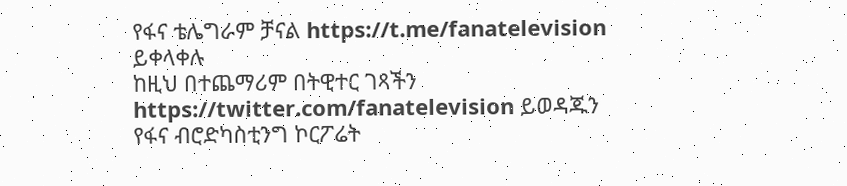የፋና ቴሌግራም ቻናል https://t.me/fanatelevision ይቀላቀሉ
ከዚህ በተጨማሪም በትዊተር ገጻችን https://twitter.com/fanatelevision ይወዳጁን
የፋና ብሮድካስቲንግ ኮርፖሬት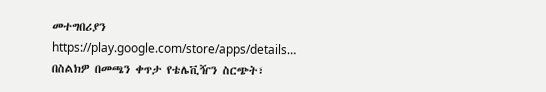መተግበሪያን https://play.google.com/store/apps/details… በስልክዎ በመጫን ቀጥታ የቴሌቪዥን ስርጭት፣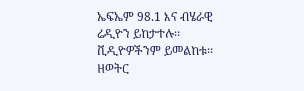ኤፍኤም 98.1 እና ብሄራዊ ሬዲዮን ይከታተሉ፡፡ ቪዲዮዎችንም ይመልከቱ፡፡
ዘወትር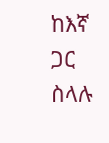ከእኛ ጋር ስላሉ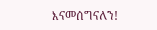እናመሰግናለን!